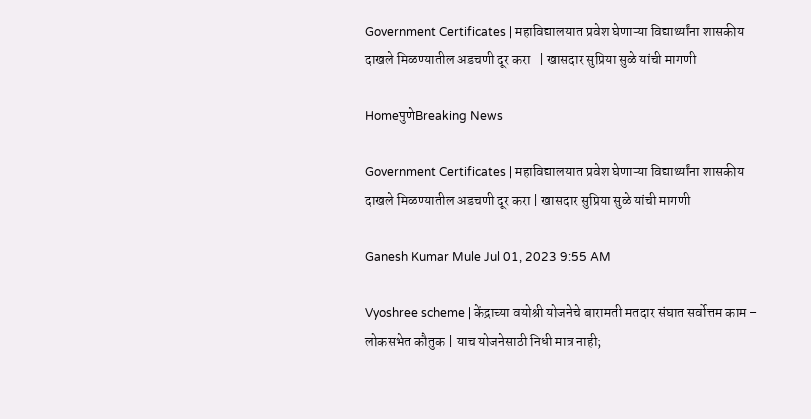Government Certificates | महाविद्यालयात प्रवेश घेणाऱ्या विद्यार्थ्यांना शासकीय दाखले मिळण्यातील अडचणी दूर करा   | खासदार सुप्रिया सुळे यांची मागणी

HomeपुणेBreaking News

Government Certificates | महाविद्यालयात प्रवेश घेणाऱ्या विद्यार्थ्यांना शासकीय दाखले मिळण्यातील अडचणी दूर करा | खासदार सुप्रिया सुळे यांची मागणी

Ganesh Kumar Mule Jul 01, 2023 9:55 AM

Vyoshree scheme | केंद्राच्या वयोश्री योजनेचे बारामती मतदार संघात सर्वोत्तम काम – लोकसभेत कौतुक | याच योजनेसाठी निधी मात्र नाही;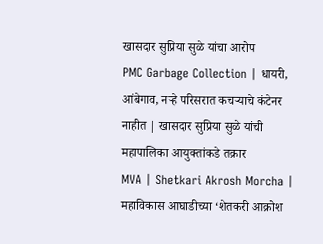खासदार सुप्रिया सुळे यांचा आरोप
PMC Garbage Collection | धायरी, आंबेगाव, नऱ्हे परिसरात कचऱ्याचे कंटेनर नाहीत | खासदार सुप्रिया सुळे यांची महापालिका आयुक्तांकडे तक्रार
MVA | Shetkari Akrosh Morcha | महाविकास आघाडीच्या ‘शेतकरी आक्रोश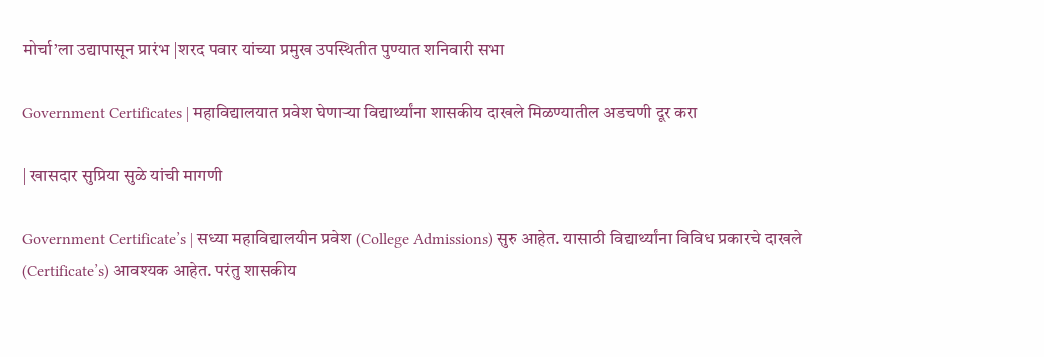मोर्चा’ला उद्यापासून प्रारंभ |शरद पवार यांच्या प्रमुख उपस्थितीत पुण्यात शनिवारी सभा

Government Certificates | महाविद्यालयात प्रवेश घेणाऱ्या विद्यार्थ्यांना शासकीय दाखले मिळण्यातील अडचणी दूर करा

| खासदार सुप्रिया सुळे यांची मागणी

Government Certificate’s | सध्या महाविद्यालयीन प्रवेश (College Admissions) सुरु आहेत. यासाठी विद्यार्थ्यांना विविध प्रकारचे दाखले (Certificate’s) आवश्यक आहेत. परंतु शासकीय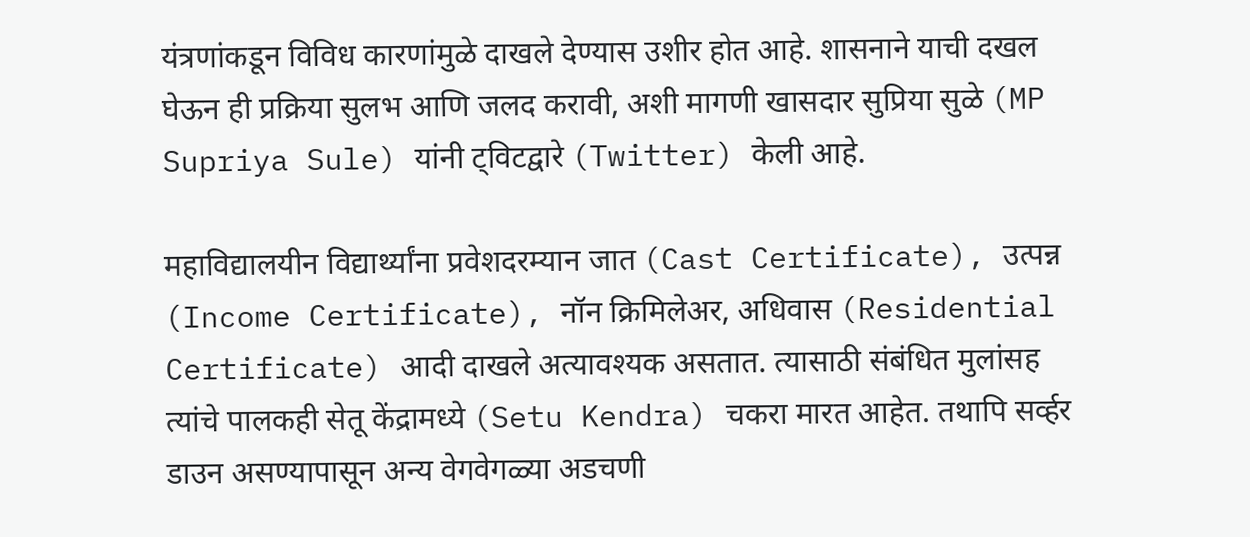यंत्रणांकडून विविध कारणांमुळे दाखले देण्यास उशीर होत आहे. शासनाने याची दखल घेऊन ही प्रक्रिया सुलभ आणि जलद करावी, अशी मागणी खासदार सुप्रिया सुळे (MP Supriya Sule) यांनी ट्विटद्वारे (Twitter) केली आहे.

महाविद्यालयीन विद्यार्थ्यांना प्रवेशदरम्यान जात (Cast Certificate), उत्पन्न (Income Certificate), नॉन क्रिमिलेअर, अधिवास (Residential Certificate) आदी दाखले अत्यावश्यक असतात. त्यासाठी संबंधित मुलांसह त्यांचे पालकही सेतू केंद्रामध्ये (Setu Kendra) चकरा मारत आहेत. तथापि सर्व्हर डाउन असण्यापासून अन्य वेगवेगळ्या अडचणी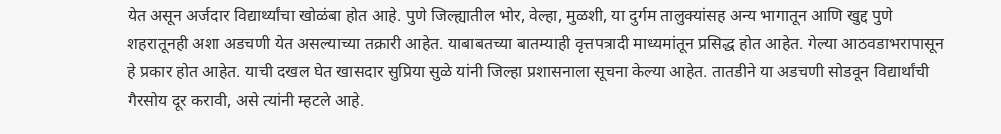येत असून अर्जदार विद्यार्थ्यांचा खोळंबा होत आहे. पुणे जिल्ह्यातील भोर, वेल्हा, मुळशी, या दुर्गम तालुक्यांसह अन्य भागातून आणि खुद्द पुणे शहरातूनही अशा अडचणी येत असल्याच्या तक्रारी आहेत. याबाबतच्या बातम्याही वृत्तपत्रादी माध्यमांतून प्रसिद्ध होत आहेत. गेल्या आठवडाभरापासून हे प्रकार होत आहेत. याची दखल घेत खासदार सुप्रिया सुळे यांनी जिल्हा प्रशासनाला सूचना केल्या आहेत. तातडीने या अडचणी सोडवून विद्यार्थांची गैरसोय दूर करावी, असे त्यांनी म्हटले आहे.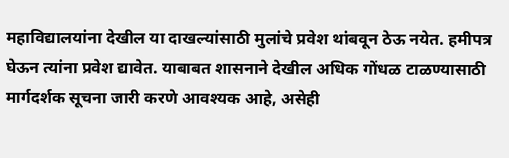महाविद्यालयांना देखील या दाखल्यांसाठी मुलांचे प्रवेश थांबवून ठेऊ नयेत. हमीपत्र घेऊन त्यांना प्रवेश द्यावेत. याबाबत शासनाने देखील अधिक गोंधळ टाळण्यासाठी मार्गदर्शक सूचना जारी करणे आवश्यक आहे, असेही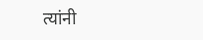त्यांनी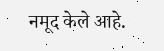नमूद केले आहे.